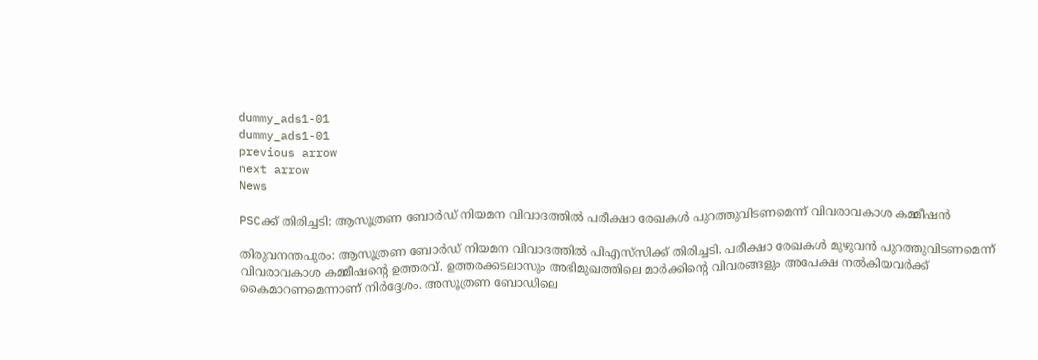dummy_ads1-01
dummy_ads1-01
previous arrow
next arrow
News

PSCക്ക് തിരിച്ചടി: ആസൂത്രണ ബോര്‍ഡ് നിയമന വിവാദത്തില്‍ പരീക്ഷാ രേഖകള്‍ പുറത്തുവിടണമെന്ന് വിവരാവകാശ കമ്മീഷൻ

തിരുവനന്തപുരം: ആസൂത്രണ ബോര്‍ഡ് നിയമന വിവാദത്തില്‍ പിഎസ്‌സിക്ക് തിരിച്ചടി. പരീക്ഷാ രേഖകള്‍ മുഴുവന്‍ പുറത്തുവിടണമെന്ന് വിവരാവകാശ കമ്മീഷന്റെ ഉത്തരവ്. ഉത്തരക്കടലാസും അഭിമുഖത്തിലെ മാര്‍ക്കിന്റെ വിവരങ്ങളും അപേക്ഷ നല്‍കിയവര്‍ക്ക് കൈമാറണമെന്നാണ് നിര്‍ദ്ദേശം. അസൂത്രണ ബോഡിലെ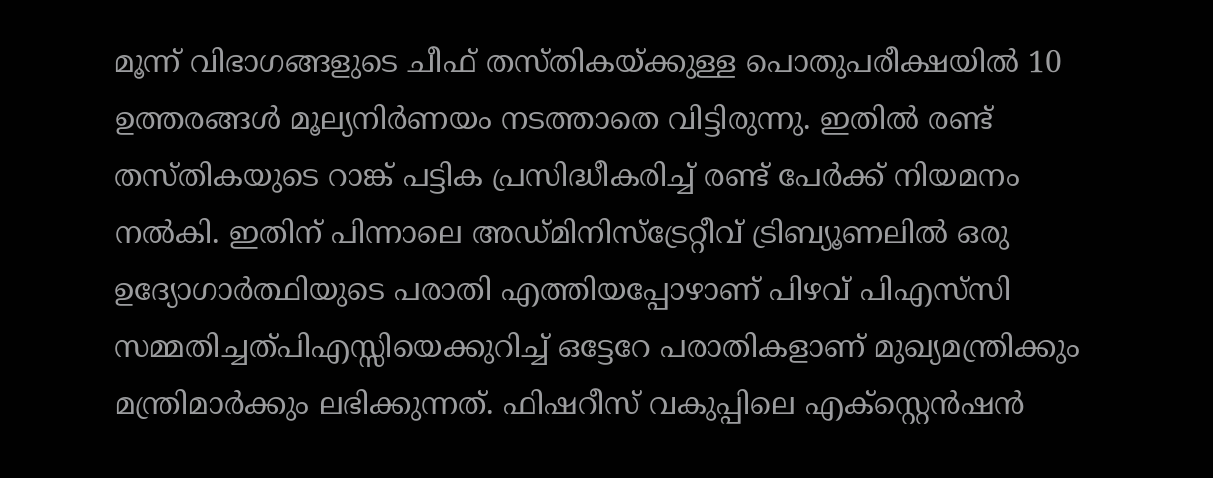മൂന്ന് വിഭാഗങ്ങളുടെ ചീഫ് തസ്തികയ്ക്കുള്ള പൊതുപരീക്ഷയില്‍ 10 ഉത്തരങ്ങള്‍ മൂല്യനിര്‍ണയം നടത്താതെ വിട്ടിരുന്നു. ഇതില്‍ രണ്ട് തസ്തികയുടെ റാങ്ക് പട്ടിക പ്രസിദ്ധീകരിച്ച് രണ്ട് പേര്‍ക്ക് നിയമനം നല്‍കി. ഇതിന് പിന്നാലെ അഡ്മിനിസ്‌ട്രേറ്റീവ് ട്രിബ്യൂണലില്‍ ഒരു ഉദ്യോഗാര്‍ത്ഥിയുടെ പരാതി എത്തിയപ്പോഴാണ് പിഴവ് പിഎസ്‌സി സമ്മതിച്ചത്പിഎസ്സിയെക്കുറിച്ച് ഒട്ടേറേ പരാതികളാണ് മുഖ്യമന്ത്രിക്കും മന്ത്രിമാര്‍ക്കും ലഭിക്കുന്നത്. ഫിഷറീസ് വകുപ്പിലെ എക്‌സ്റ്റെന്‍ഷന്‍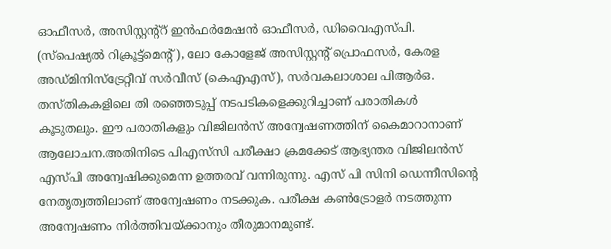ഓഫീസര്‍, അസിസ്റ്റന്റ്‌റ് ഇന്‍ഫര്‍മേഷന്‍ ഓഫീസര്‍, ഡിവൈഎസ്പി. (സ്‌പെഷ്യല്‍ റിക്രൂട്ട്‌മെന്റ്), ലോ കോളേജ് അസിസ്റ്റന്റ് പ്രൊഫസര്‍, കേരള അഡ്മിനിസ്‌ട്രേറ്റീവ് സര്‍വീസ് (കെഎഎസ്), സര്‍വകലാശാല പിആര്‍ഒ. തസ്തികകളിലെ തി രഞ്ഞെടുപ്പ് നടപടികളെക്കുറിച്ചാണ് പരാതികള്‍ കൂടുതലും. ഈ പരാതികളും വിജിലന്‍സ് അന്വേഷണത്തിന് കൈമാറാനാണ് ആലോചന.അതിനിടെ പിഎസ്‌സി പരീക്ഷാ ക്രമക്കേട് ആഭ്യന്തര വിജിലന്‍സ് എസ്പി അന്വേഷിക്കുമെന്ന ഉത്തരവ് വന്നിരുന്നു. എസ് പി സിനി ഡെന്നീസിന്റെ നേതൃത്വത്തിലാണ് അന്വേഷണം നടക്കുക. പരീക്ഷ കണ്‍ട്രോളര്‍ നടത്തുന്ന അന്വേഷണം നിര്‍ത്തിവയ്ക്കാനും തീരുമാനമുണ്ട്.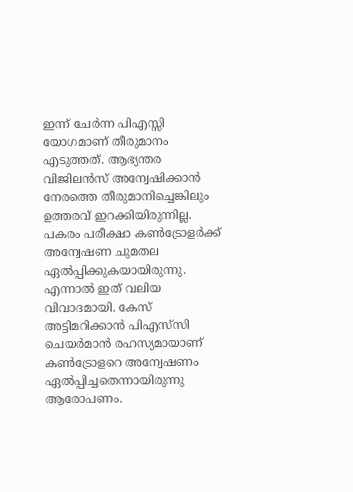ഇന്ന് ചേര്‍ന്ന പിഎസ്സി യോഗമാണ് തീരുമാനം എടുത്തത്. ആഭ്യന്തര വിജിലന്‍സ് അന്വേഷിക്കാന്‍ നേരത്തെ തീരുമാനിച്ചെങ്കിലും ഉത്തരവ് ഇറക്കിയിരുന്നില്ല. പകരം പരീക്ഷാ കണ്‍ട്രോളര്‍ക്ക് അന്വേഷണ ചുമതല ഏല്‍പ്പിക്കുകയായിരുന്നു. എന്നാല്‍ ഇത് വലിയ വിവാദമായി. കേസ് അട്ടിമറിക്കാന്‍ പിഎസ്‌സി ചെയര്‍മാന്‍ രഹസ്യമായാണ് കണ്‍ട്രോളറെ അന്വേഷണം ഏല്‍പ്പിച്ചതെന്നായിരുന്നു ആരോപണം.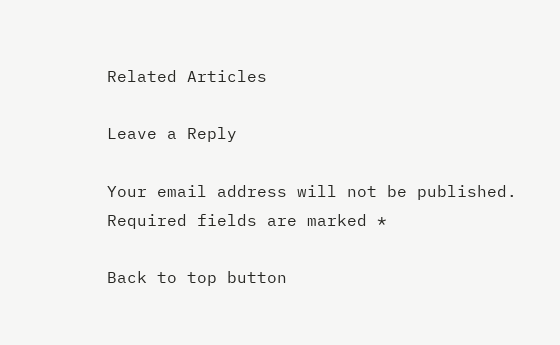Related Articles

Leave a Reply

Your email address will not be published. Required fields are marked *

Back to top button